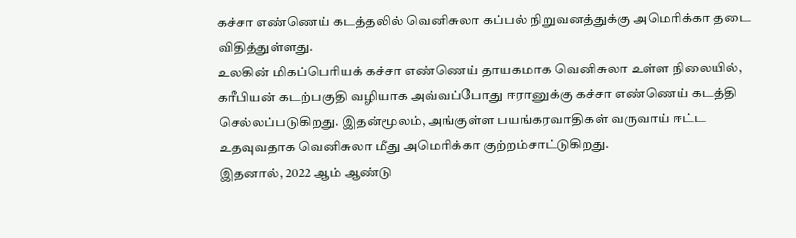கச்சா எண்ணெய் கடத்தலில் வெனிசுலா கப்பல் நிறுவனத்துக்கு அமெரிக்கா தடை விதித்துள்ளது.
உலகின் மிகப்பெரியக் கச்சா எண்ணெய் தாயகமாக வெனிசுலா உள்ள நிலையில், கரீபியன் கடற்பகுதி வழியாக அவ்வப்போது ஈரானுக்கு கச்சா எண்ணெய் கடத்தி செல்லப்படுகிறது. இதன்மூலம், அங்குள்ள பயங்கரவாதிகள் வருவாய் ஈட்ட உதவுவதாக வெனிசுலா மீது அமெரிக்கா குற்றம்சாட்டுகிறது.
இதனால், 2022 ஆம் ஆண்டு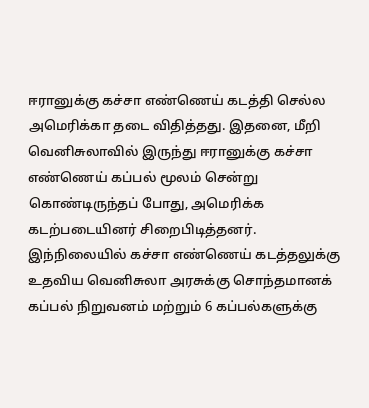ஈரானுக்கு கச்சா எண்ணெய் கடத்தி செல்ல அமெரிக்கா தடை விதித்தது. இதனை, மீறி வெனிசுலாவில் இருந்து ஈரானுக்கு கச்சா எண்ணெய் கப்பல் மூலம் சென்று கொண்டிருந்தப் போது, அமெரிக்க கடற்படையினர் சிறைபிடித்தனர்.
இந்நிலையில் கச்சா எண்ணெய் கடத்தலுக்கு உதவிய வெனிசுலா அரசுக்கு சொந்தமானக் கப்பல் நிறுவனம் மற்றும் 6 கப்பல்களுக்கு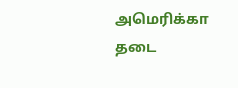அமெரிக்கா தடை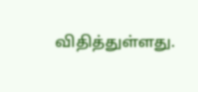விதித்துள்ளது.